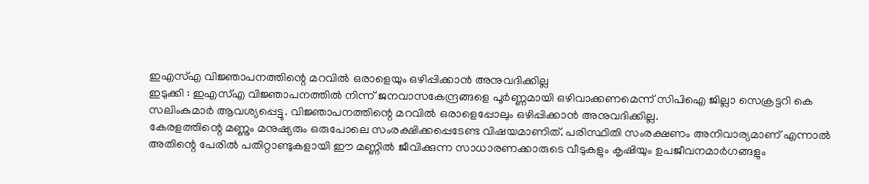ഇഎസ്എ വിജ്ഞാപനത്തിന്റെ മറവിൽ ഒരാളെയും ഒഴിപ്പിക്കാൻ അനുവദിക്കില്ല
ഇടുക്കി : ഇഎസ്എ വിജ്ഞാപനത്തിൽ നിന്ന് ജനവാസകേന്ദ്രങ്ങളെ പൂർണ്ണമായി ഒഴിവാക്കണമെന്ന് സിപിഐ ജില്ലാ സെക്രട്ടറി കെ സലിംകുമാർ ആവശ്യപ്പെട്ടു. വിജ്ഞാപനത്തിന്റെ മറവിൽ ഒരാളെപ്പോലും ഒഴിപ്പിക്കാൻ അനുവദിക്കില്ല.
കേരളത്തിന്റെ മണ്ണും മനുഷ്യരും ഒരുപോലെ സംരക്ഷിക്കപ്പെടേണ്ട വിഷയമാണിത്. പരിസ്ഥിതി സംരക്ഷണം അനിവാര്യമാണ് എന്നാൽ അതിന്റെ പേരിൽ പതിറ്റാണ്ടുകളായി ഈ മണ്ണിൽ ജീവിക്കുന്ന സാധാരണക്കാരുടെ വീടുകളും കൃഷിയും ഉപജീവനമാർഗങ്ങളും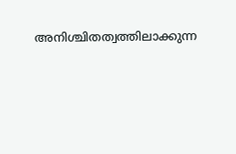അനിശ്ചിതത്വത്തിലാക്കുന്ന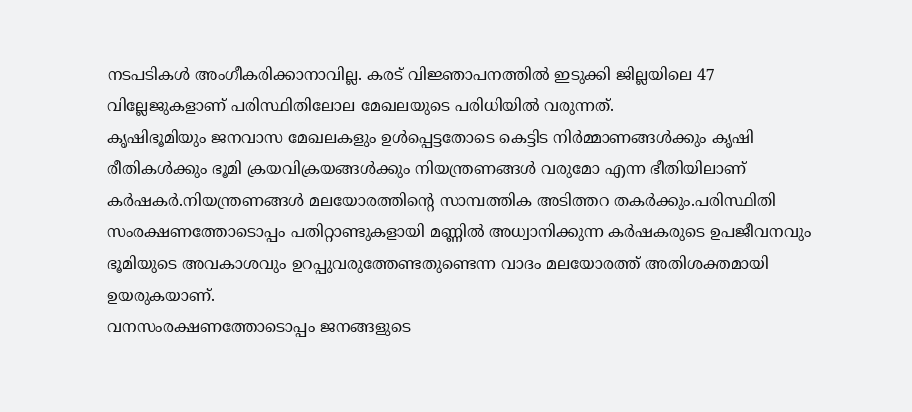നടപടികൾ അംഗീകരിക്കാനാവില്ല. കരട് വിജ്ഞാപനത്തിൽ ഇടുക്കി ജില്ലയിലെ 47 വില്ലേജുകളാണ് പരിസ്ഥിതിലോല മേഖലയുടെ പരിധിയിൽ വരുന്നത്.
കൃഷിഭൂമിയും ജനവാസ മേഖലകളും ഉൾപ്പെട്ടതോടെ കെട്ടിട നിർമ്മാണങ്ങൾക്കും കൃഷി രീതികൾക്കും ഭൂമി ക്രയവിക്രയങ്ങൾക്കും നിയന്ത്രണങ്ങൾ വരുമോ എന്ന ഭീതിയിലാണ് കർഷകർ.നിയന്ത്രണങ്ങൾ മലയോരത്തിന്റെ സാമ്പത്തിക അടിത്തറ തകർക്കും.പരിസ്ഥിതി സംരക്ഷണത്തോടൊപ്പം പതിറ്റാണ്ടുകളായി മണ്ണിൽ അധ്വാനിക്കുന്ന കർഷകരുടെ ഉപജീവനവും ഭൂമിയുടെ അവകാശവും ഉറപ്പുവരുത്തേണ്ടതുണ്ടെന്ന വാദം മലയോരത്ത് അതിശക്തമായി ഉയരുകയാണ്.
വനസംരക്ഷണത്തോടൊപ്പം ജനങ്ങളുടെ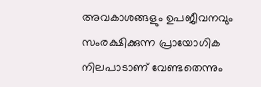അവകാശങ്ങളും ഉപജീവനവും സംരക്ഷിക്കുന്ന പ്രായോഗിക നിലപാടാണ് വേണ്ടതെന്നും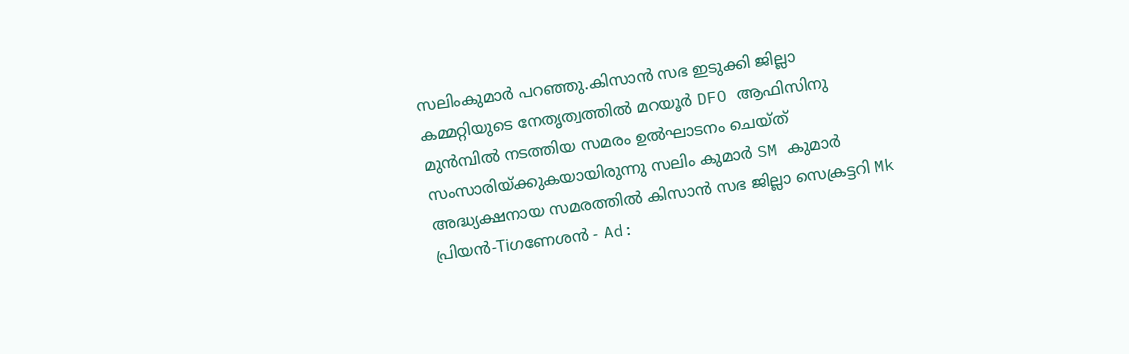സലിംകുമാർ പറഞ്ഞു.കിസാൻ സഭ ഇടുക്കി ജില്ലാ കമ്മറ്റിയുടെ നേതൃത്വത്തിൽ മറയൂർ DFO ആഫിസിനു മുൻമ്പിൽ നടത്തിയ സമരം ഉൽഘാടനം ചെയ്ത് സംസാരിയ്ക്കുകയായിരുന്നു സലിം കുമാർ SM കുമാർ അദ്ധ്യക്ഷനായ സമരത്തിൽ കിസാൻ സഭ ജില്ലാ സെക്രട്ടറി Mk പ്രിയൻ-Tiഗണേശൻ - Ad: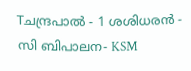Tചന്ദ്രപാൽ - 1 ശശിധരൻ - സി ബിപാലന- KSM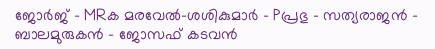ജോർജ് - MRക മരവേൽ-ശശികുമാർ - Pപ്രഭു - സത്യരാജൻ - ബാലമുരുകൻ - ജോസഫ് കടവൻ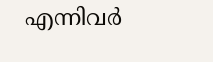എന്നിവർ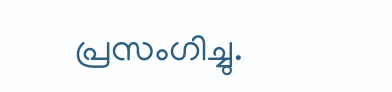പ്രസംഗിച്ചു.